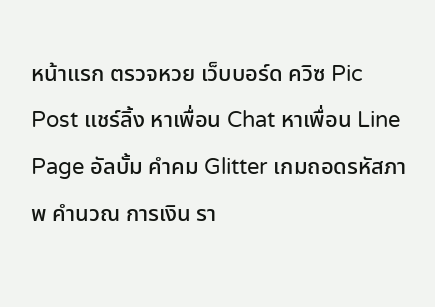หน้าแรก ตรวจหวย เว็บบอร์ด ควิซ Pic Post แชร์ลิ้ง หาเพื่อน Chat หาเพื่อน Line Page อัลบั้ม คำคม Glitter เกมถอดรหัสภาพ คำนวณ การเงิน รา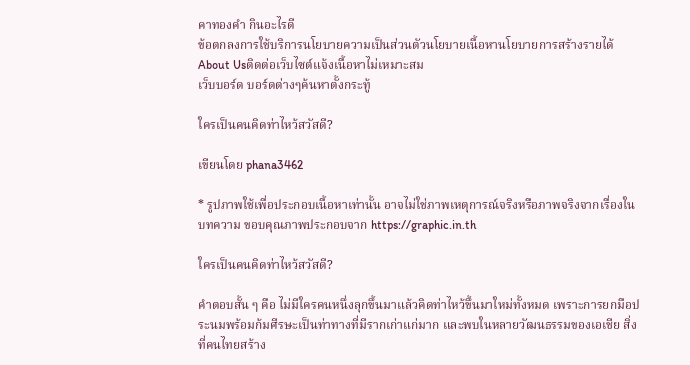คาทองคำ กินอะไรดี
ข้อตกลงการใช้บริการนโยบายความเป็นส่วนตัวนโยบายเนื้อหานโยบายการสร้างรายได้About Usติดต่อเว็บไซต์แจ้งเนื้อหาไม่เหมาะสม
เว็บบอร์ด บอร์ดต่างๆค้นหาตั้งกระทู้

ใครเป็นคนคิดท่าไหว้สวัสดี?

เขียนโดย phana3462

* รูปภาพใช้เพื่อประกอบเนื้อหาเท่านั้น อาจไม่ใช่ภาพเหตุการณ์จริงหรือภาพจริงจากเรื่องในบทความ ขอบคุณภาพประกอบจาก https://graphic.in.th

ใครเป็นคนคิดท่าไหว้สวัสดี?

คำตอบสั้น ๆ คือ ไม่มีใครคนหนึ่งลุกขึ้นมาแล้วคิดท่าไหว้ขึ้นมาใหม่ทั้งหมด เพราะการยกมือประนมพร้อมก้มศีรษะเป็นท่าทางที่มีรากเก่าแก่มาก และพบในหลายวัฒนธรรมของเอเชีย สิ่งที่คนไทยสร้าง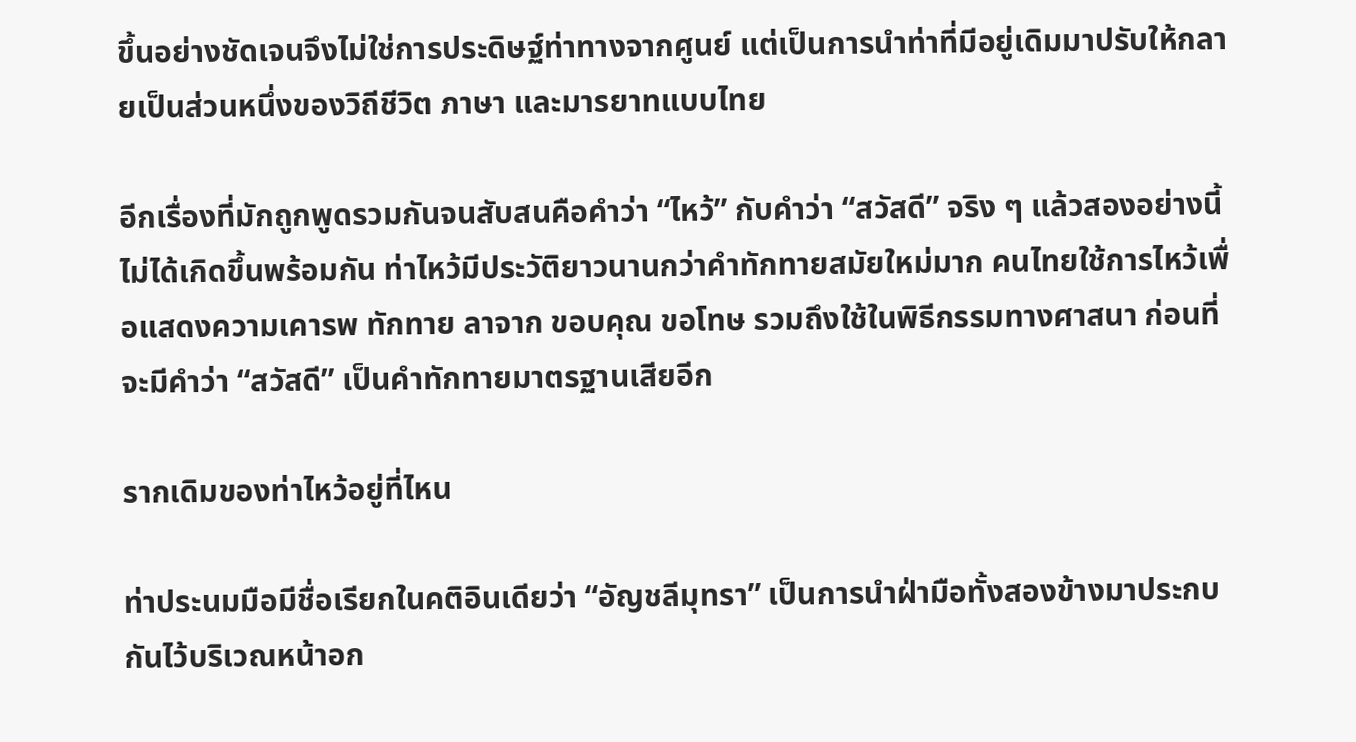ขึ้นอย่างชัดเจนจึงไม่ใช่การประดิษฐ์ท่าทางจากศูนย์ แต่เป็นการนำท่าที่มีอยู่เดิมมาปรับให้กลายเป็นส่วนหนึ่งของวิถีชีวิต ภาษา และมารยาทแบบไทย

อีกเรื่องที่มักถูกพูดรวมกันจนสับสนคือคำว่า “ไหว้” กับคำว่า “สวัสดี” จริง ๆ แล้วสองอย่างนี้ไม่ได้เกิดขึ้นพร้อมกัน ท่าไหว้มีประวัติยาวนานกว่าคำทักทายสมัยใหม่มาก คนไทยใช้การไหว้เพื่อแสดงความเคารพ ทักทาย ลาจาก ขอบคุณ ขอโทษ รวมถึงใช้ในพิธีกรรมทางศาสนา ก่อนที่จะมีคำว่า “สวัสดี” เป็นคำทักทายมาตรฐานเสียอีก

รากเดิมของท่าไหว้อยู่ที่ไหน

ท่าประนมมือมีชื่อเรียกในคติอินเดียว่า “อัญชลีมุทรา” เป็นการนำฝ่ามือทั้งสองข้างมาประกบกันไว้บริเวณหน้าอก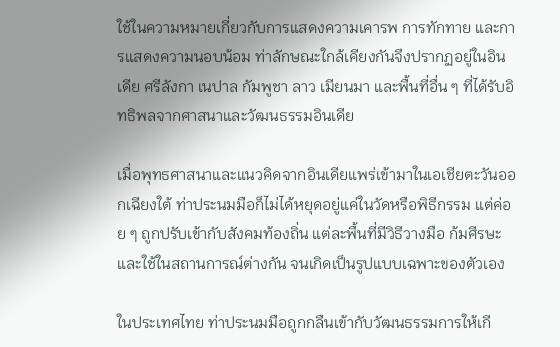ใช้ในความหมายเกี่ยวกับการแสดงความเคารพ การทักทาย และการแสดงความนอบน้อม ท่าลักษณะใกล้เคียงกันจึงปรากฏอยู่ในอินเดีย ศรีลังกา เนปาล กัมพูชา ลาว เมียนมา และพื้นที่อื่น ๆ ที่ได้รับอิทธิพลจากศาสนาและวัฒนธรรมอินเดีย

เมื่อพุทธศาสนาและแนวคิดจากอินเดียแพร่เข้ามาในเอเชียตะวันออกเฉียงใต้ ท่าประนมมือก็ไม่ได้หยุดอยู่แค่ในวัดหรือพิธีกรรม แต่ค่อย ๆ ถูกปรับเข้ากับสังคมท้องถิ่น แต่ละพื้นที่มีวิธีวางมือ ก้มศีรษะ และใช้ในสถานการณ์ต่างกัน จนเกิดเป็นรูปแบบเฉพาะของตัวเอง

ในประเทศไทย ท่าประนมมือถูกกลืนเข้ากับวัฒนธรรมการให้เกี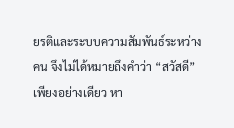ยรติและระบบความสัมพันธ์ระหว่างคน จึงไม่ได้หมายถึงคำว่า “สวัสดี” เพียงอย่างเดียว หา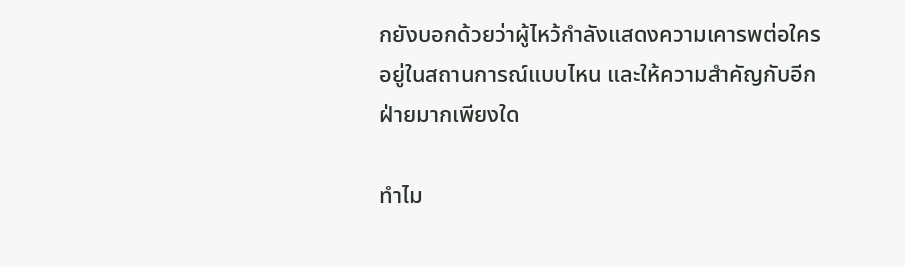กยังบอกด้วยว่าผู้ไหว้กำลังแสดงความเคารพต่อใคร อยู่ในสถานการณ์แบบไหน และให้ความสำคัญกับอีกฝ่ายมากเพียงใด

ทำไม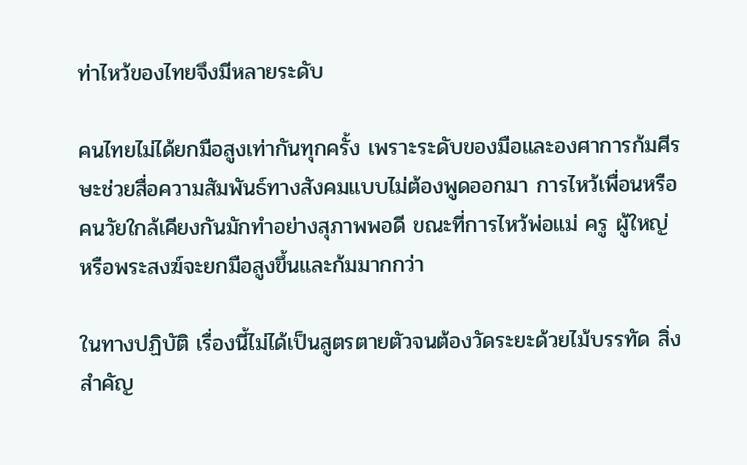ท่าไหว้ของไทยจึงมีหลายระดับ

คนไทยไม่ได้ยกมือสูงเท่ากันทุกครั้ง เพราะระดับของมือและองศาการก้มศีรษะช่วยสื่อความสัมพันธ์ทางสังคมแบบไม่ต้องพูดออกมา การไหว้เพื่อนหรือคนวัยใกล้เคียงกันมักทำอย่างสุภาพพอดี ขณะที่การไหว้พ่อแม่ ครู ผู้ใหญ่ หรือพระสงฆ์จะยกมือสูงขึ้นและก้มมากกว่า

ในทางปฏิบัติ เรื่องนี้ไม่ได้เป็นสูตรตายตัวจนต้องวัดระยะด้วยไม้บรรทัด สิ่งสำคัญ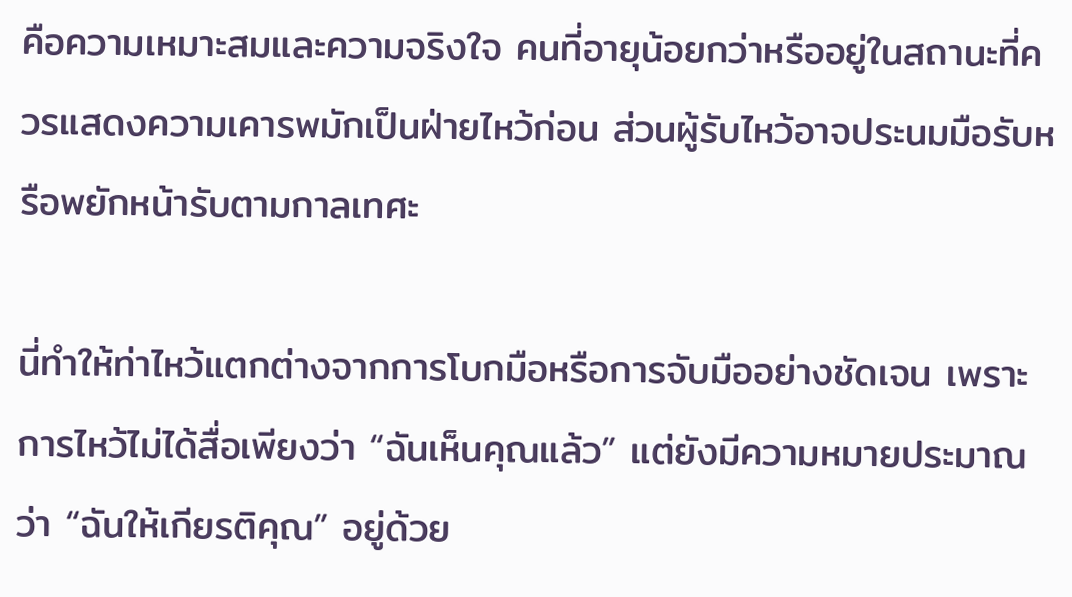คือความเหมาะสมและความจริงใจ คนที่อายุน้อยกว่าหรืออยู่ในสถานะที่ควรแสดงความเคารพมักเป็นฝ่ายไหว้ก่อน ส่วนผู้รับไหว้อาจประนมมือรับหรือพยักหน้ารับตามกาลเทศะ

นี่ทำให้ท่าไหว้แตกต่างจากการโบกมือหรือการจับมืออย่างชัดเจน เพราะการไหว้ไม่ได้สื่อเพียงว่า “ฉันเห็นคุณแล้ว” แต่ยังมีความหมายประมาณว่า “ฉันให้เกียรติคุณ” อยู่ด้วย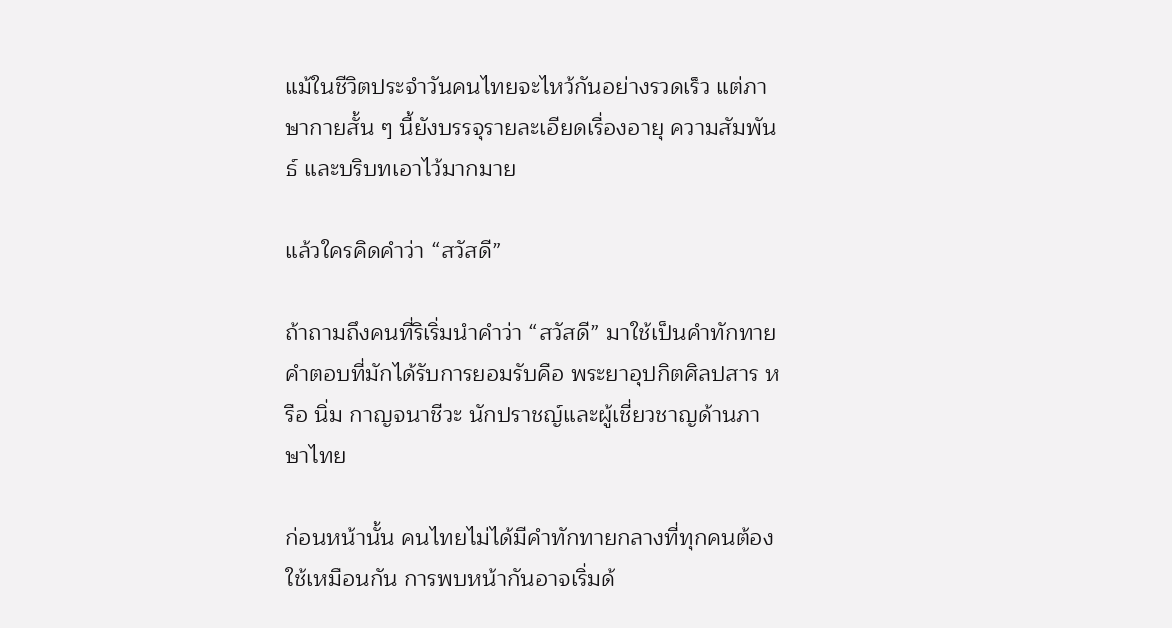แม้ในชีวิตประจำวันคนไทยจะไหว้กันอย่างรวดเร็ว แต่ภาษากายสั้น ๆ นี้ยังบรรจุรายละเอียดเรื่องอายุ ความสัมพันธ์ และบริบทเอาไว้มากมาย

แล้วใครคิดคำว่า “สวัสดี”

ถ้าถามถึงคนที่ริเริ่มนำคำว่า “สวัสดี” มาใช้เป็นคำทักทาย คำตอบที่มักได้รับการยอมรับคือ พระยาอุปกิตศิลปสาร หรือ นิ่ม กาญจนาชีวะ นักปราชญ์และผู้เชี่ยวชาญด้านภาษาไทย

ก่อนหน้านั้น คนไทยไม่ได้มีคำทักทายกลางที่ทุกคนต้องใช้เหมือนกัน การพบหน้ากันอาจเริ่มด้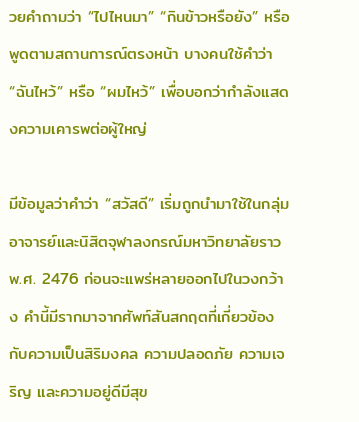วยคำถามว่า “ไปไหนมา” “กินข้าวหรือยัง” หรือพูดตามสถานการณ์ตรงหน้า บางคนใช้คำว่า “ฉันไหว้” หรือ “ผมไหว้” เพื่อบอกว่ากำลังแสดงความเคารพต่อผู้ใหญ่

มีข้อมูลว่าคำว่า “สวัสดี” เริ่มถูกนำมาใช้ในกลุ่มอาจารย์และนิสิตจุฬาลงกรณ์มหาวิทยาลัยราว พ.ศ. 2476 ก่อนจะแพร่หลายออกไปในวงกว้าง คำนี้มีรากมาจากศัพท์สันสกฤตที่เกี่ยวข้องกับความเป็นสิริมงคล ความปลอดภัย ความเจริญ และความอยู่ดีมีสุข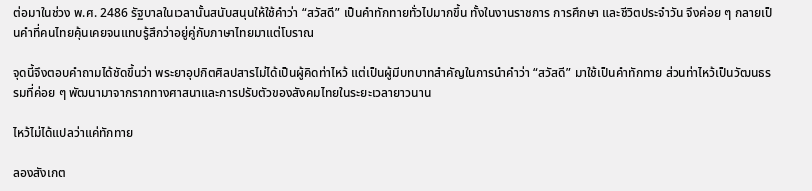ต่อมาในช่วง พ.ศ. 2486 รัฐบาลในเวลานั้นสนับสนุนให้ใช้คำว่า “สวัสดี” เป็นคำทักทายทั่วไปมากขึ้น ทั้งในงานราชการ การศึกษา และชีวิตประจำวัน จึงค่อย ๆ กลายเป็นคำที่คนไทยคุ้นเคยจนแทบรู้สึกว่าอยู่คู่กับภาษาไทยมาแต่โบราณ

จุดนี้จึงตอบคำถามได้ชัดขึ้นว่า พระยาอุปกิตศิลปสารไม่ได้เป็นผู้คิดท่าไหว้ แต่เป็นผู้มีบทบาทสำคัญในการนำคำว่า “สวัสดี” มาใช้เป็นคำทักทาย ส่วนท่าไหว้เป็นวัฒนธรรมที่ค่อย ๆ พัฒนามาจากรากทางศาสนาและการปรับตัวของสังคมไทยในระยะเวลายาวนาน

ไหว้ไม่ได้แปลว่าแค่ทักทาย

ลองสังเกต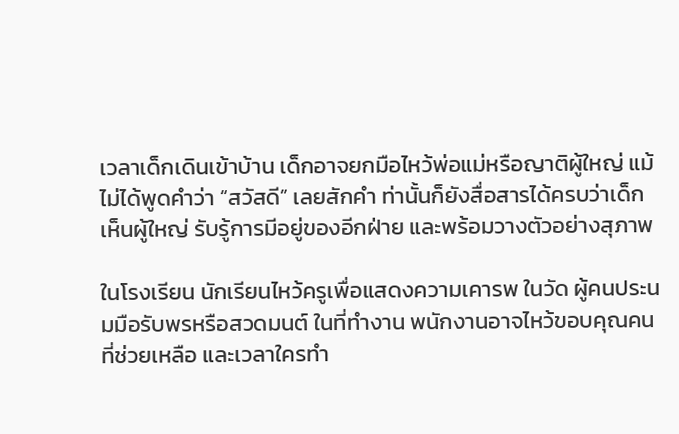เวลาเด็กเดินเข้าบ้าน เด็กอาจยกมือไหว้พ่อแม่หรือญาติผู้ใหญ่ แม้ไม่ได้พูดคำว่า “สวัสดี” เลยสักคำ ท่านั้นก็ยังสื่อสารได้ครบว่าเด็กเห็นผู้ใหญ่ รับรู้การมีอยู่ของอีกฝ่าย และพร้อมวางตัวอย่างสุภาพ

ในโรงเรียน นักเรียนไหว้ครูเพื่อแสดงความเคารพ ในวัด ผู้คนประนมมือรับพรหรือสวดมนต์ ในที่ทำงาน พนักงานอาจไหว้ขอบคุณคนที่ช่วยเหลือ และเวลาใครทำ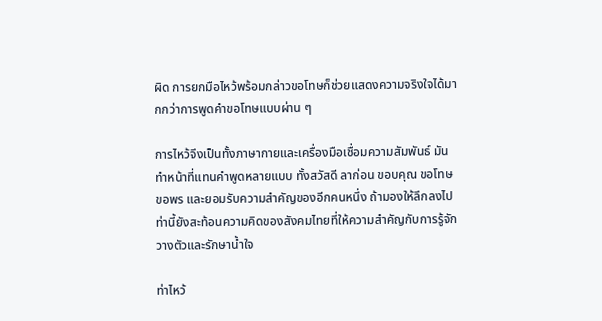ผิด การยกมือไหว้พร้อมกล่าวขอโทษก็ช่วยแสดงความจริงใจได้มากกว่าการพูดคำขอโทษแบบผ่าน ๆ

การไหว้จึงเป็นทั้งภาษากายและเครื่องมือเชื่อมความสัมพันธ์ มันทำหน้าที่แทนคำพูดหลายแบบ ทั้งสวัสดี ลาก่อน ขอบคุณ ขอโทษ ขอพร และยอมรับความสำคัญของอีกคนหนึ่ง ถ้ามองให้ลึกลงไป ท่านี้ยังสะท้อนความคิดของสังคมไทยที่ให้ความสำคัญกับการรู้จักวางตัวและรักษาน้ำใจ

ท่าไหว้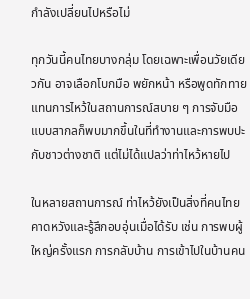กำลังเปลี่ยนไปหรือไม่

ทุกวันนี้คนไทยบางกลุ่ม โดยเฉพาะเพื่อนวัยเดียวกัน อาจเลือกโบกมือ พยักหน้า หรือพูดทักทายแทนการไหว้ในสถานการณ์สบาย ๆ การจับมือแบบสากลก็พบมากขึ้นในที่ทำงานและการพบปะกับชาวต่างชาติ แต่ไม่ได้แปลว่าท่าไหว้หายไป

ในหลายสถานการณ์ ท่าไหว้ยังเป็นสิ่งที่คนไทยคาดหวังและรู้สึกอบอุ่นเมื่อได้รับ เช่น การพบผู้ใหญ่ครั้งแรก การกลับบ้าน การเข้าไปในบ้านคน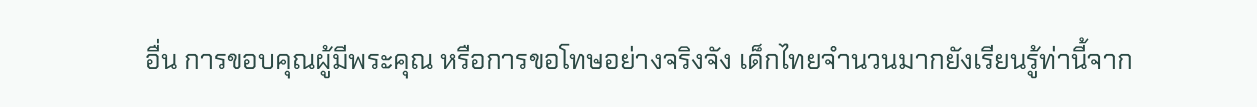อื่น การขอบคุณผู้มีพระคุณ หรือการขอโทษอย่างจริงจัง เด็กไทยจำนวนมากยังเรียนรู้ท่านี้จาก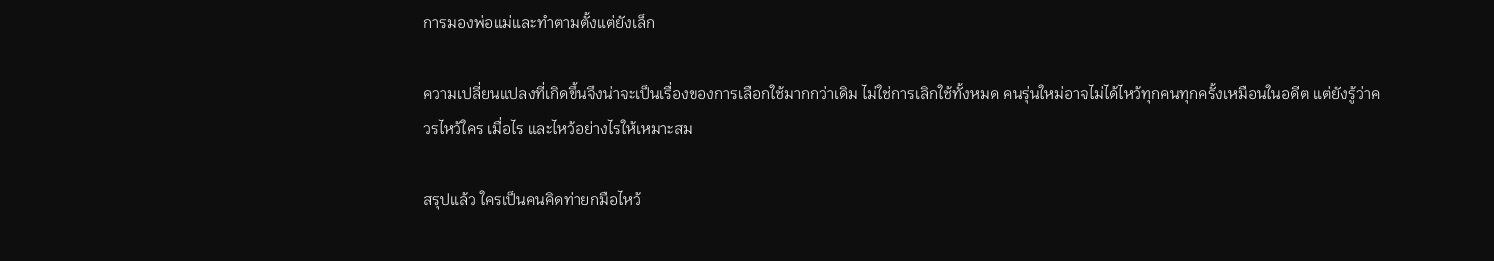การมองพ่อแม่และทำตามตั้งแต่ยังเล็ก

ความเปลี่ยนแปลงที่เกิดขึ้นจึงน่าจะเป็นเรื่องของการเลือกใช้มากกว่าเดิม ไม่ใช่การเลิกใช้ทั้งหมด คนรุ่นใหม่อาจไม่ได้ไหว้ทุกคนทุกครั้งเหมือนในอดีต แต่ยังรู้ว่าควรไหว้ใคร เมื่อไร และไหว้อย่างไรให้เหมาะสม

สรุปแล้ว ใครเป็นคนคิดท่ายกมือไหว้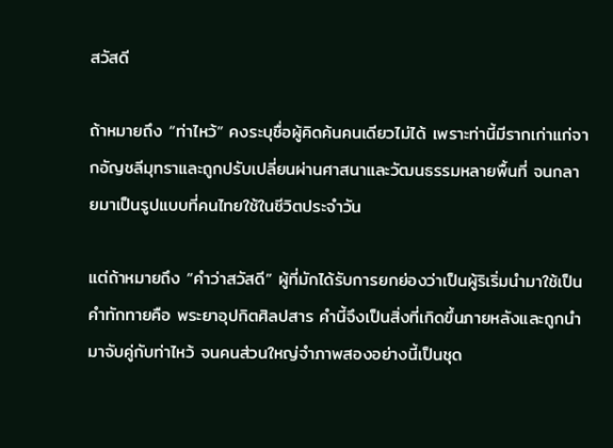สวัสดี

ถ้าหมายถึง “ท่าไหว้” คงระบุชื่อผู้คิดค้นคนเดียวไม่ได้ เพราะท่านี้มีรากเก่าแก่จากอัญชลีมุทราและถูกปรับเปลี่ยนผ่านศาสนาและวัฒนธรรมหลายพื้นที่ จนกลายมาเป็นรูปแบบที่คนไทยใช้ในชีวิตประจำวัน

แต่ถ้าหมายถึง “คำว่าสวัสดี” ผู้ที่มักได้รับการยกย่องว่าเป็นผู้ริเริ่มนำมาใช้เป็นคำทักทายคือ พระยาอุปกิตศิลปสาร คำนี้จึงเป็นสิ่งที่เกิดขึ้นภายหลังและถูกนำมาจับคู่กับท่าไหว้ จนคนส่วนใหญ่จำภาพสองอย่างนี้เป็นชุด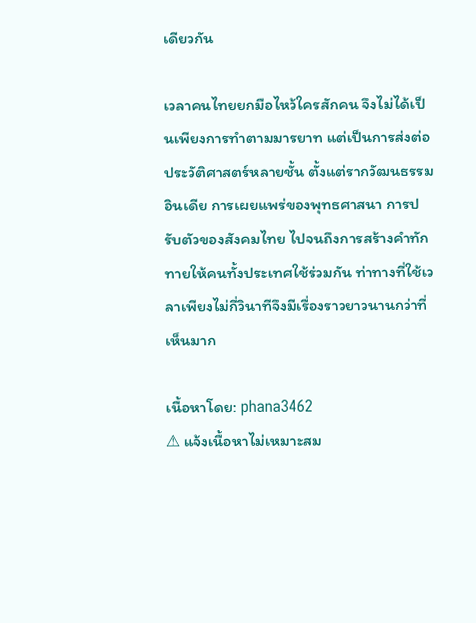เดียวกัน

เวลาคนไทยยกมือไหว้ใครสักคน จึงไม่ได้เป็นเพียงการทำตามมารยาท แต่เป็นการส่งต่อประวัติศาสตร์หลายชั้น ตั้งแต่รากวัฒนธรรมอินเดีย การเผยแพร่ของพุทธศาสนา การปรับตัวของสังคมไทย ไปจนถึงการสร้างคำทักทายให้คนทั้งประเทศใช้ร่วมกัน ท่าทางที่ใช้เวลาเพียงไม่กี่วินาทีจึงมีเรื่องราวยาวนานกว่าที่เห็นมาก

เนื้อหาโดย: phana3462
⚠ แจ้งเนื้อหาไม่เหมาะสม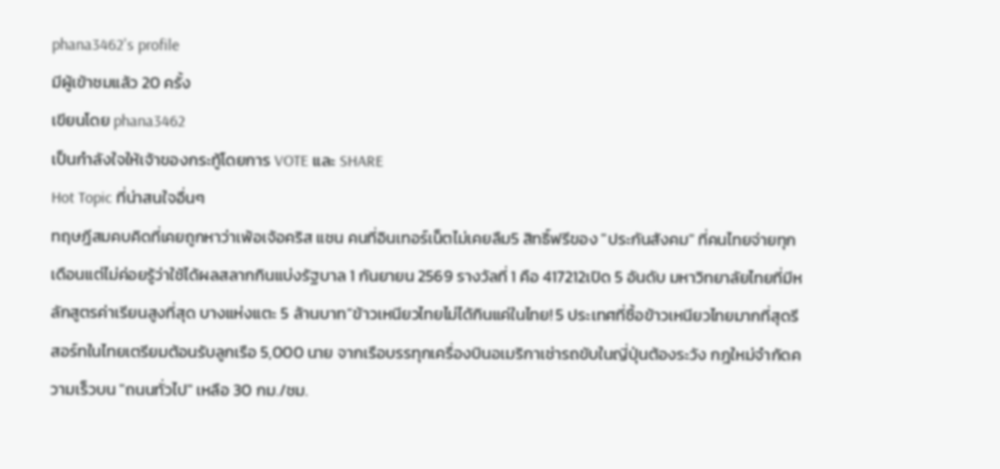phana3462's profile
มีผู้เข้าชมแล้ว 20 ครั้ง
เขียนโดย phana3462
เป็นกำลังใจให้เจ้าของกระทู้โดยการ VOTE และ SHARE
Hot Topic ที่น่าสนใจอื่นๆ
ทฤษฎีสมคบคิดที่เคยถูกหาว่าเพ้อเจ้อคริส แชน คนที่อินเทอร์เน็ตไม่เคยลืม5 สิทธิ์ฟรีของ "ประกันสังคม" ที่คนไทยจ่ายทุกเดือนแต่ไม่ค่อยรู้ว่าใช้ได้ผลสลากกินแบ่งรัฐบาล 1 กันยายน 2569 รางวัลที่ 1 คือ 417212เปิด 5 อันดับ มหาวิทยาลัยไทยที่มีหลักสูตรค่าเรียนสูงที่สุด บางแห่งแตะ 5 ล้านบาท”ข้าวเหนียวไทยไม่ได้กินแค่ในไทย! 5 ประเทศที่ซื้อข้าวเหนียวไทยมากที่สุดรีสอร์ทในไทยเตรียมต้อนรับลูกเรือ 5,000 นาย จากเรือบรรทุกเครื่องบินอเมริกาเช่ารถขับในญี่ปุ่นต้องระวัง กฎใหม่จำกัดความเร็วบน "ถนนทั่วไป" เหลือ 30 กม./ชม.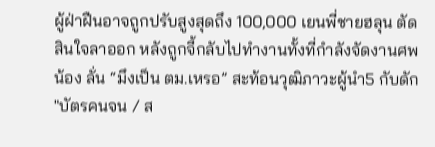ผู้ฝ่าฝืนอาจถูกปรับสูงสุดถึง 100,000 เยนพี่ชายฮลุน ตัดสินใจลาออก หลังถูกจี้กลับไปทำงานทั้งที่กำลังจัดงานศพน้อง ลั่น “มึงเป็น ตม.เหรอ” สะท้อนวุฒิภาวะผู้นำ5 กับดัก "บัตรคนจน / ส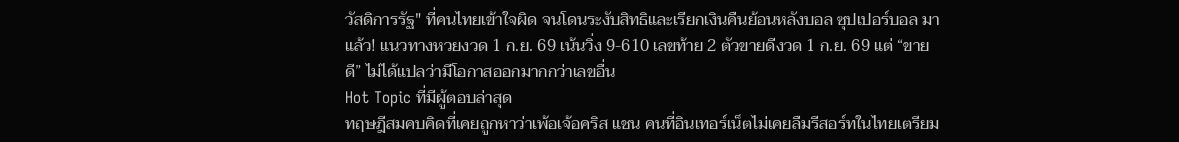วัสดิการรัฐ" ที่คนไทยเข้าใจผิด จนโดนระงับสิทธิและเรียกเงินคืนย้อนหลังบอล ซุปเปอร์บอล มาแล้ว! แนวทางหวยงวด 1 ก.ย. 69 เน้นวิ่ง 9-610 เลขท้าย 2 ตัวขายดีงวด 1 ก.ย. 69 แต่ “ขายดี” ไม่ได้แปลว่ามีโอกาสออกมากกว่าเลขอื่น
Hot Topic ที่มีผู้ตอบล่าสุด
ทฤษฎีสมคบคิดที่เคยถูกหาว่าเพ้อเจ้อคริส แชน คนที่อินเทอร์เน็ตไม่เคยลืมรีสอร์ทในไทยเตรียม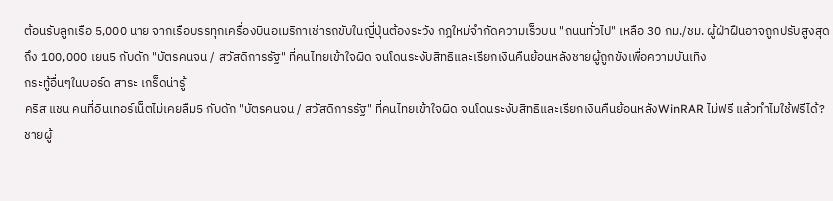ต้อนรับลูกเรือ 5,000 นาย จากเรือบรรทุกเครื่องบินอเมริกาเช่ารถขับในญี่ปุ่นต้องระวัง กฎใหม่จำกัดความเร็วบน "ถนนทั่วไป" เหลือ 30 กม./ชม. ผู้ฝ่าฝืนอาจถูกปรับสูงสุดถึง 100,000 เยน5 กับดัก "บัตรคนจน / สวัสดิการรัฐ" ที่คนไทยเข้าใจผิด จนโดนระงับสิทธิและเรียกเงินคืนย้อนหลังชายผู้ถูกขังเพื่อความบันเทิง
กระทู้อื่นๆในบอร์ด สาระ เกร็ดน่ารู้
คริส แชน คนที่อินเทอร์เน็ตไม่เคยลืม5 กับดัก "บัตรคนจน / สวัสดิการรัฐ" ที่คนไทยเข้าใจผิด จนโดนระงับสิทธิและเรียกเงินคืนย้อนหลังWinRAR ไม่ฟรี แล้วทำไมใช้ฟรีได้?ชายผู้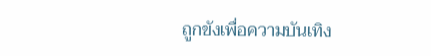ถูกขังเพื่อความบันเทิง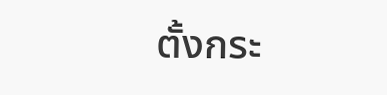ตั้งกระ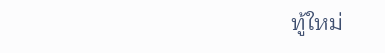ทู้ใหม่